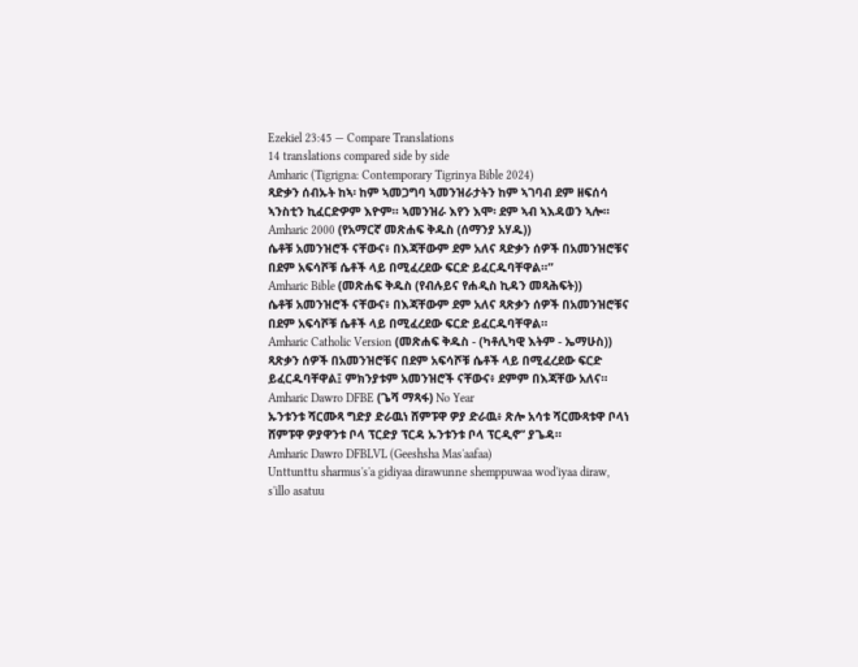Ezekiel 23:45 — Compare Translations
14 translations compared side by side
Amharic (Tigrigna: Contemporary Tigrinya Bible 2024)
ጻድቃን ሰብኡት ከኣ፡ ከም ኣመጋግባ ኣመንዝራታትን ከም ኣገባብ ደም ዘፍሰሳ ኣንስቲን ኪፈርድዎም እዮም። ኣመንዝራ እየን እሞ፡ ደም ኣብ ኣእዳወን ኣሎ።
Amharic 2000 (የአማርኛ መጽሐፍ ቅዱስ (ሰማንያ አሃዱ))
ሴቶቹ አመንዝሮች ናቸውና፥ በእጃቸውም ደም አለና ጻድቃን ሰዎች በአመንዝሮቹና በደም አፍሳሾቹ ሴቶች ላይ በሚፈረደው ፍርድ ይፈርዱባቸዋል።”
Amharic Bible (መጽሐፍ ቅዱስ (የብሉይና የሐዲስ ኪዳን መጻሕፍት))
ሴቶቹ አመንዝሮች ናቸውና፥ በእጃቸውም ደም አለና ጻጽቃን ሰዎች በአመንዝሮቹና በደም አፍሳሾቹ ሴቶች ላይ በሚፈረደው ፍርድ ይፈርዱባቸዋል።
Amharic Catholic Version (መጽሐፍ ቅዱስ - (ካቶሊካዊ እትም - ኤማሁስ))
ጻጽቃን ሰዎች በአመንዝሮቹና በደም አፍሳሾቹ ሴቶች ላይ በሚፈረደው ፍርድ ይፈርዱባቸዋል፤ ምክንያቱም አመንዝሮች ናቸውና፥ ደምም በእጃቸው አለና።
Amharic Dawro DFBE (ጌሻ ማጻፋ) No Year
ኡንቱንቱ ሻርሙጻ ግድያ ድራዉነ ሸምፑዋ ዎያ ድራዉ፥ ጽሎ አሳቱ ሻርሙጻቱዋ ቦላነ ሸምፑዋ ዎያዋንቱ ቦላ ፕርድያ ፕርዳ ኡንቱንቱ ቦላ ፕርዲኖ” ያጌዳ።
Amharic Dawro DFBLVL (Geeshsha Mas'aafaa)
Unttunttu sharmus's'a gidiyaa dirawunne shemppuwaa wod'iyaa diraw, s'illo asatuu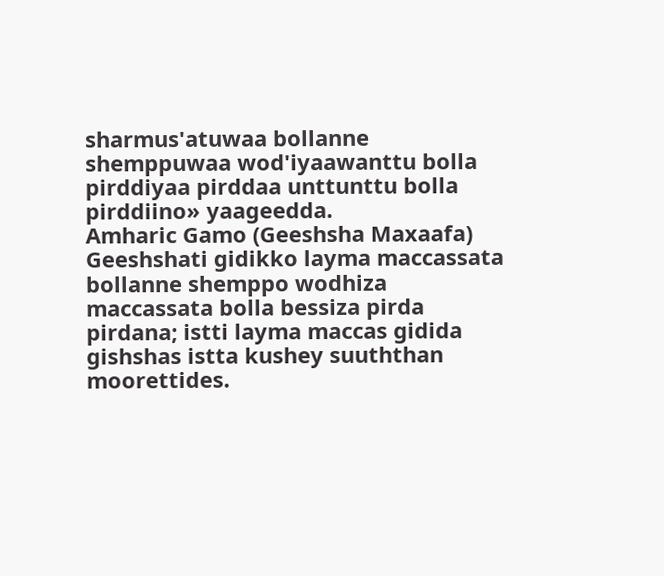sharmus'atuwaa bollanne shemppuwaa wod'iyaawanttu bolla pirddiyaa pirddaa unttunttu bolla pirddiino» yaageedda.
Amharic Gamo (Geeshsha Maxaafa)
Geeshshati gidikko layma maccassata bollanne shemppo wodhiza maccassata bolla bessiza pirda pirdana; istti layma maccas gidida gishshas istta kushey suuththan moorettides.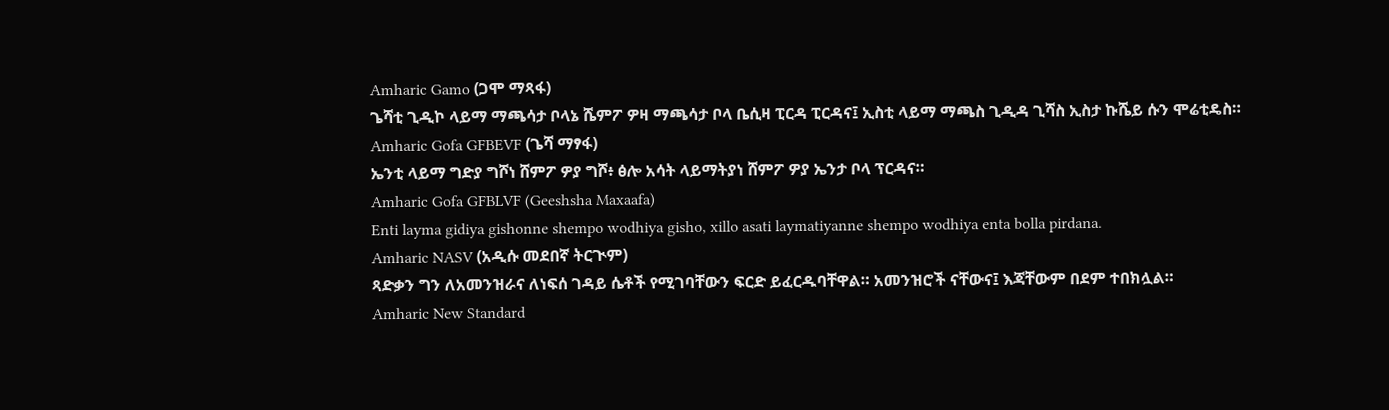Amharic Gamo (ጋሞ ማጻፋ)
ጌሻቲ ጊዲኮ ላይማ ማጫሳታ ቦላኔ ሼምፖ ዎዛ ማጫሳታ ቦላ ቤሲዛ ፒርዳ ፒርዳና፤ ኢስቲ ላይማ ማጫስ ጊዲዳ ጊሻስ ኢስታ ኩሼይ ሱን ሞሬቲዴስ።
Amharic Gofa GFBEVF (ጌሻ ማፃፋ)
ኤንቲ ላይማ ግድያ ግሾነ ሸምፖ ዎያ ግሾ፥ ፅሎ አሳት ላይማትያነ ሸምፖ ዎያ ኤንታ ቦላ ፕርዳና።
Amharic Gofa GFBLVF (Geeshsha Maxaafa)
Enti layma gidiya gishonne shempo wodhiya gisho, xillo asati laymatiyanne shempo wodhiya enta bolla pirdana.
Amharic NASV (አዲሱ መደበኛ ትርጒም)
ጻድቃን ግን ለአመንዝራና ለነፍሰ ገዳይ ሴቶች የሚገባቸውን ፍርድ ይፈርዱባቸዋል። አመንዝሮች ናቸውና፤ እጃቸውም በደም ተበክሏል።
Amharic New Standard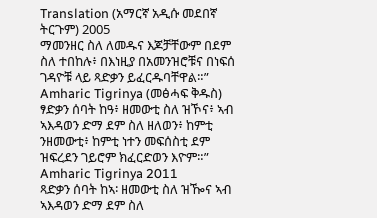Translation (አማርኛ አዲሱ መደበኛ ትርጉም) 2005
ማመንዘር ስለ ለመዱና እጆቻቸውም በደም ስለ ተበከሉ፥ በእነዚያ በአመንዝሮቹና በነፍሰ ገዳዮቹ ላይ ጻድቃን ይፈርዱባቸዋል።”
Amharic Tigrinya (መፅሓፍ ቅዱስ)
ፃድቃን ሰባት ከዓ፥ ዘመውቲ ስለ ዝኾና፥ ኣብ ኣእዳወን ድማ ደም ስለ ዘለወን፥ ከምቲ ንዘመውቲ፥ ከምቲ ነተን መፍሰስቲ ደም ዝፍረደን ገይሮም ክፈርድወን እዮም።”
Amharic Tigrinya 2011
ጻድቃን ሰባት ከኣ፡ ዘመውቲ ስለ ዝዀና ኣብ ኣእዳወን ድማ ደም ስለ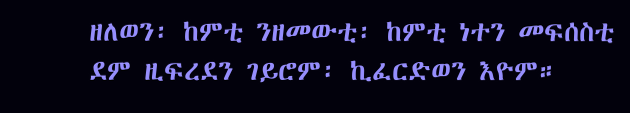ዘለወን፡ ከምቲ ንዘመውቲ፡ ከምቲ ነተን መፍሰስቲ ደም ዚፍረደን ገይሮም፡ ኪፈርድወን እዮም።